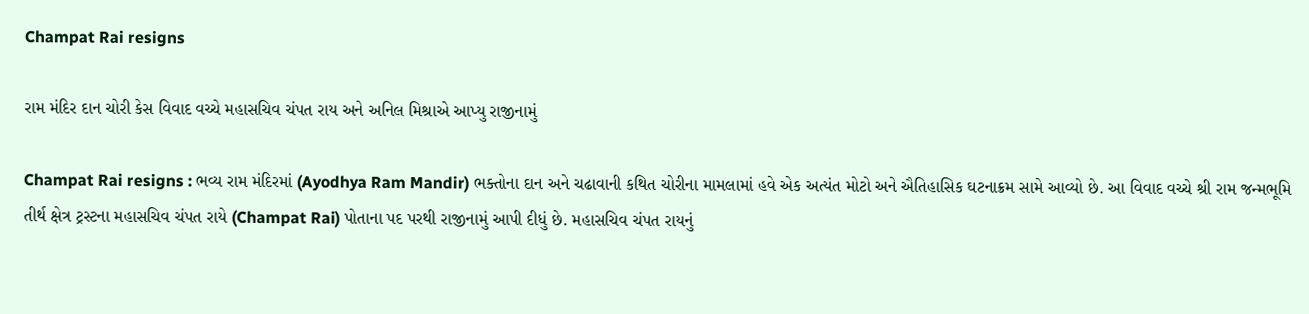Champat Rai resigns

રામ મંદિર દાન ચોરી કેસ વિવાદ વચ્ચે મહાસચિવ ચંપત રાય અને અનિલ મિશ્રાએ આપ્યુ રાજીનામું

Champat Rai resigns : ભવ્ય રામ મંદિરમાં (Ayodhya Ram Mandir) ભક્તોના દાન અને ચઢાવાની કથિત ચોરીના મામલામાં હવે એક અત્યંત મોટો અને ઐતિહાસિક ઘટનાક્રમ સામે આવ્યો છે. આ વિવાદ વચ્ચે શ્રી રામ જન્મભૂમિ તીર્થ ક્ષેત્ર ટ્રસ્ટના મહાસચિવ ચંપત રાયે (Champat Rai) પોતાના પદ પરથી રાજીનામું આપી દીધું છે. મહાસચિવ ચંપત રાયનું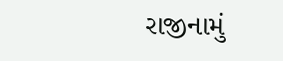રાજીનામું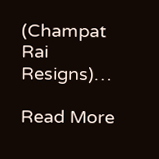(Champat Rai Resigns)…

Read More